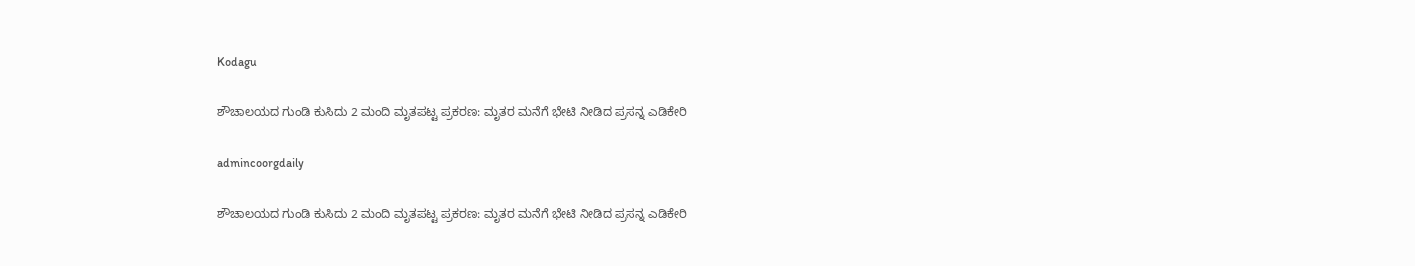Kodagu

ಶೌಚಾಲಯದ ಗುಂಡಿ ಕುಸಿದು 2 ಮಂದಿ ಮೃತಪಟ್ಟ ಪ್ರಕರಣ: ಮೃತರ ಮನೆಗೆ ಭೇಟಿ ನೀಡಿದ ಪ್ರಸನ್ನ ಎಡಿಕೇರಿ

admincoorgdaily

ಶೌಚಾಲಯದ ಗುಂಡಿ ಕುಸಿದು 2 ಮಂದಿ ಮೃತಪಟ್ಟ ಪ್ರಕರಣ: ಮೃತರ ಮನೆಗೆ ಭೇಟಿ ನೀಡಿದ ಪ್ರಸನ್ನ ಎಡಿಕೇರಿ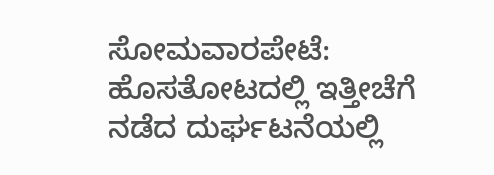ಸೋಮವಾರಪೇಟೆ: ಹೊಸತೋಟದಲ್ಲಿ ಇತ್ತೀಚೆಗೆ ನಡೆದ ದುರ್ಘಟನೆಯಲ್ಲಿ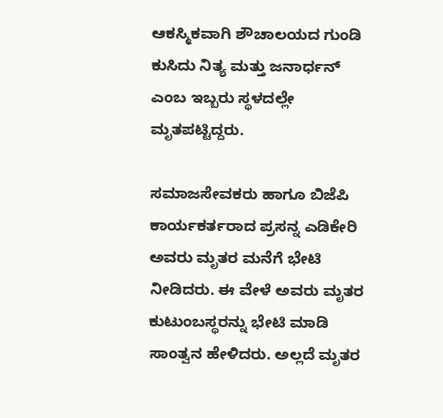ಆಕಸ್ಮಿಕವಾಗಿ ಶೌಚಾಲಯದ ಗುಂಡಿ ಕುಸಿದು ನಿತ್ಯ ಮತ್ತು ಜನಾರ್ಧನ್ ಎಂಬ ಇಬ್ಬರು ಸ್ಥಳದಲ್ಲೇ ಮೃತಪಟ್ಟಿದ್ದರು.

ಸಮಾಜಸೇವಕರು ಹಾಗೂ ಬಿಜೆಪಿ ಕಾರ್ಯಕರ್ತರಾದ ಪ್ರಸನ್ನ ಎಡಿಕೇರಿ‌ ಅವರು ಮೃತರ ಮನೆಗೆ ಭೇಟಿ ನೀಡಿದರು. ಈ ವೇಳೆ ಅವರು ಮೃತರ ಕುಟುಂಬಸ್ಥರನ್ನು ಭೇಟಿ ಮಾಡಿ ಸಾಂತ್ವನ ಹೇಳಿದರು. ಅಲ್ಲದೆ ಮೃತರ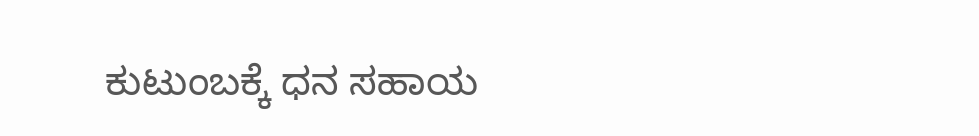ಕುಟುಂಬಕ್ಕೆ ಧನ ಸಹಾಯ‌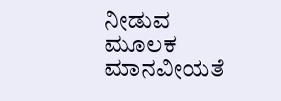ನೀಡುವ ಮೂಲಕ ಮಾನವೀಯತೆ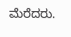ಮೆರೆದರು.